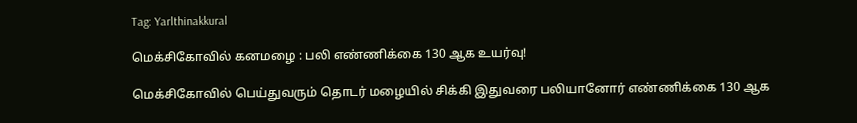Tag: Yarlthinakkural

மெக்சிகோவில் கனமழை : பலி எண்ணிக்கை 130 ஆக உயர்வு!

மெக்சிகோவில் பெய்துவரும் தொடர் மழையில் சிக்கி இதுவரை பலியானோர் எண்ணிக்கை 130 ஆக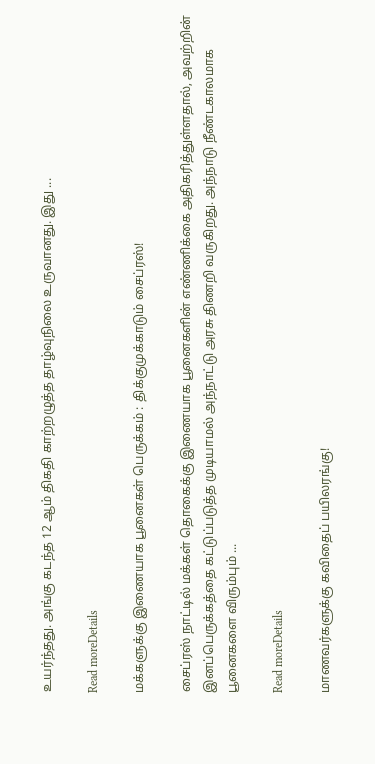உயர்ந்தது. அங்கு கடந்த 12 ஆம் திகதி காற்றழுத்த தாழ்வுநிலை உருவானது. இது ...

Read moreDetails

மக்களுக்கு இணையாக பூனைகள் பெருக்கம் : திக்குமுக்காடும் சைப்ரஸ்!

சைப்ரஸ் நாட்டில் மக்கள் தொகைக்கு இணையாக பூனைகளின் எண்ணிக்கை அதிகரித்துள்ளதால், அவற்றின் இனப்பெருக்கத்தை கட்டுப்படுத்த முடியாமல் அந்நாட்டு அரசு திணறி வருகிறது. அந்நாடு நீண்டகாலமாக பூனைகளை விரும்பும் ...

Read moreDetails

மாணவர்களுக்கு கவிதைப் பயிலரங்கு!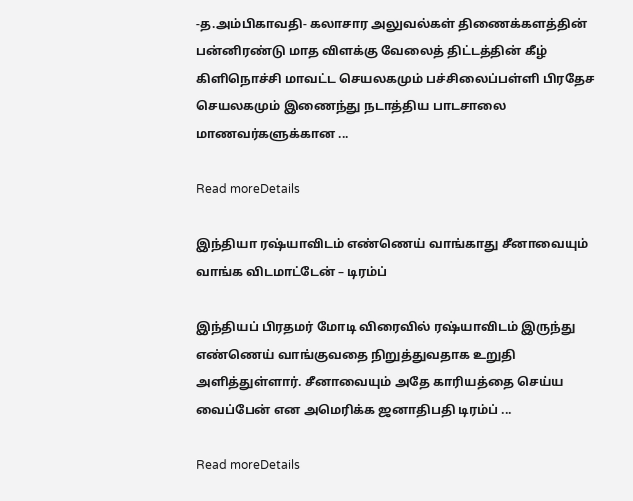-த.அம்பிகாவதி- கலாசார அலுவல்கள் திணைக்களத்தின் பன்னிரண்டு மாத விளக்கு வேலைத் திட்டத்தின் கீழ் கிளிநொச்சி மாவட்ட செயலகமும் பச்சிலைப்பள்ளி பிரதேச செயலகமும் இணைந்து நடாத்திய பாடசாலை மாணவர்களுக்கான ...

Read moreDetails

இந்தியா ரஷ்யாவிடம் எண்ணெய் வாங்காது சீனாவையும் வாங்க விடமாட்டேன் – டிரம்ப்

இந்தியப் பிரதமர் மோடி விரைவில் ரஷ்யாவிடம் இருந்து எண்ணெய் வாங்குவதை நிறுத்துவதாக உறுதி அளித்துள்ளார். சீனாவையும் அதே காரியத்தை செய்ய வைப்பேன் என அமெரிக்க ஜனாதிபதி டிரம்ப் ...

Read moreDetails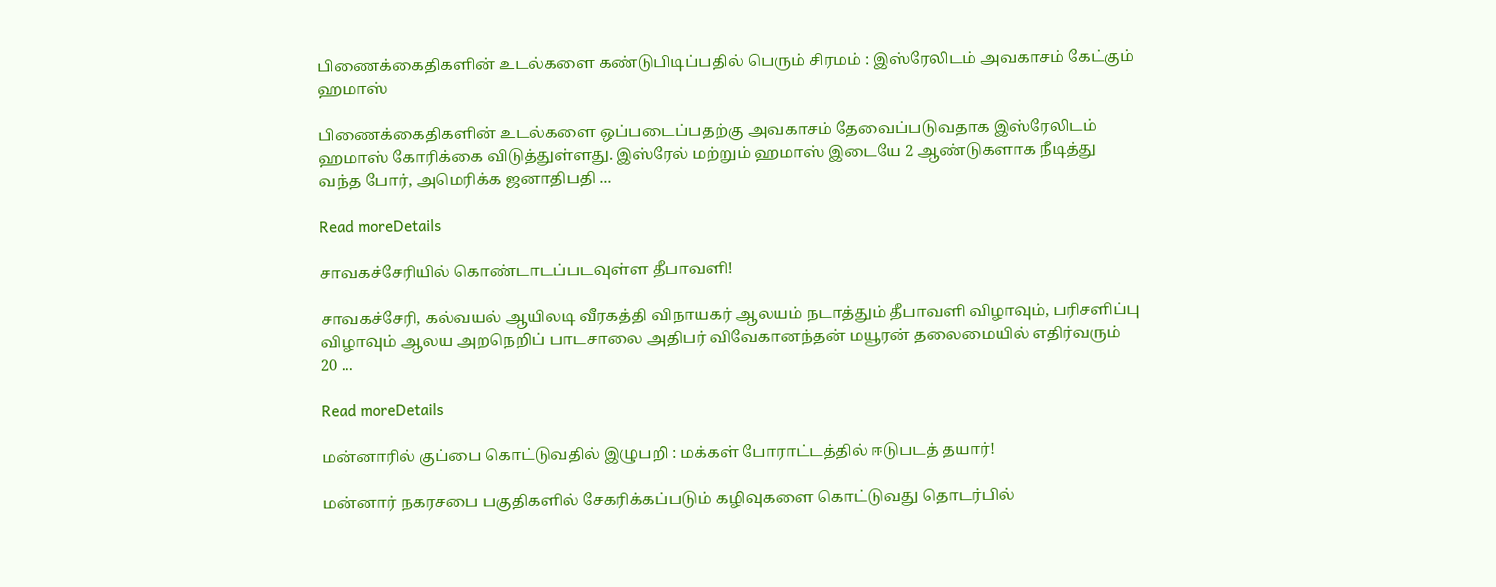பிணைக்கைதிகளின் உடல்களை கண்டுபிடிப்பதில் பெரும் சிரமம் : இஸ்ரேலிடம் அவகாசம் கேட்கும் ஹமாஸ்

பிணைக்கைதிகளின் உடல்களை ஒப்படைப்பதற்கு அவகாசம் தேவைப்படுவதாக இஸ்ரேலிடம் ஹமாஸ் கோரிக்கை விடுத்துள்ளது. இஸ்ரேல் மற்றும் ஹமாஸ் இடையே 2 ஆண்டுகளாக நீடித்து வந்த போர், அமெரிக்க ஜனாதிபதி ...

Read moreDetails

சாவகச்சேரியில் கொண்டாடப்படவுள்ள தீபாவளி!

சாவகச்சேரி, கல்வயல் ஆயிலடி வீரகத்தி விநாயகர் ஆலயம் நடாத்தும் தீபாவளி விழாவும், பரிசளிப்பு விழாவும் ஆலய அறநெறிப் பாடசாலை அதிபர் விவேகானந்தன் மயூரன் தலைமையில் எதிர்வரும் 20 ...

Read moreDetails

மன்னாரில் குப்பை கொட்டுவதில் இழுபறி : மக்கள் போராட்டத்தில் ஈடுபடத் தயார்!

மன்னார் நகரசபை பகுதிகளில் சேகரிக்கப்படும் கழிவுகளை கொட்டுவது தொடர்பில்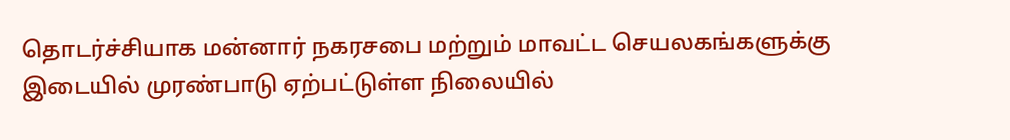தொடர்ச்சியாக மன்னார் நகரசபை மற்றும் மாவட்ட செயலகங்களுக்கு இடையில் முரண்பாடு ஏற்பட்டுள்ள நிலையில்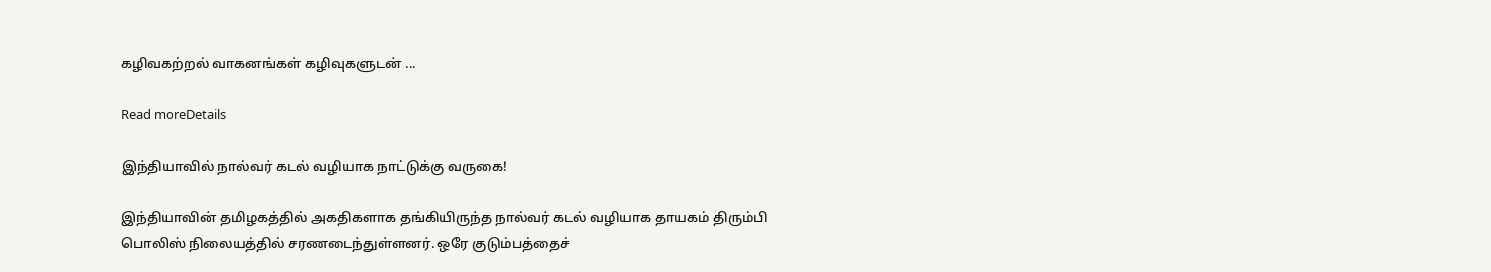கழிவகற்றல் வாகனங்கள் கழிவுகளுடன் ...

Read moreDetails

இந்தியாவில் நால்வர் கடல் வழியாக நாட்டுக்கு வருகை!

இந்தியாவின் தமிழகத்தில் அகதிகளாக தங்கியிருந்த நால்வர் கடல் வழியாக தாயகம் திரும்பி பொலிஸ் நிலையத்தில் சரணடைந்துள்ளனர். ஒரே குடும்பத்தைச்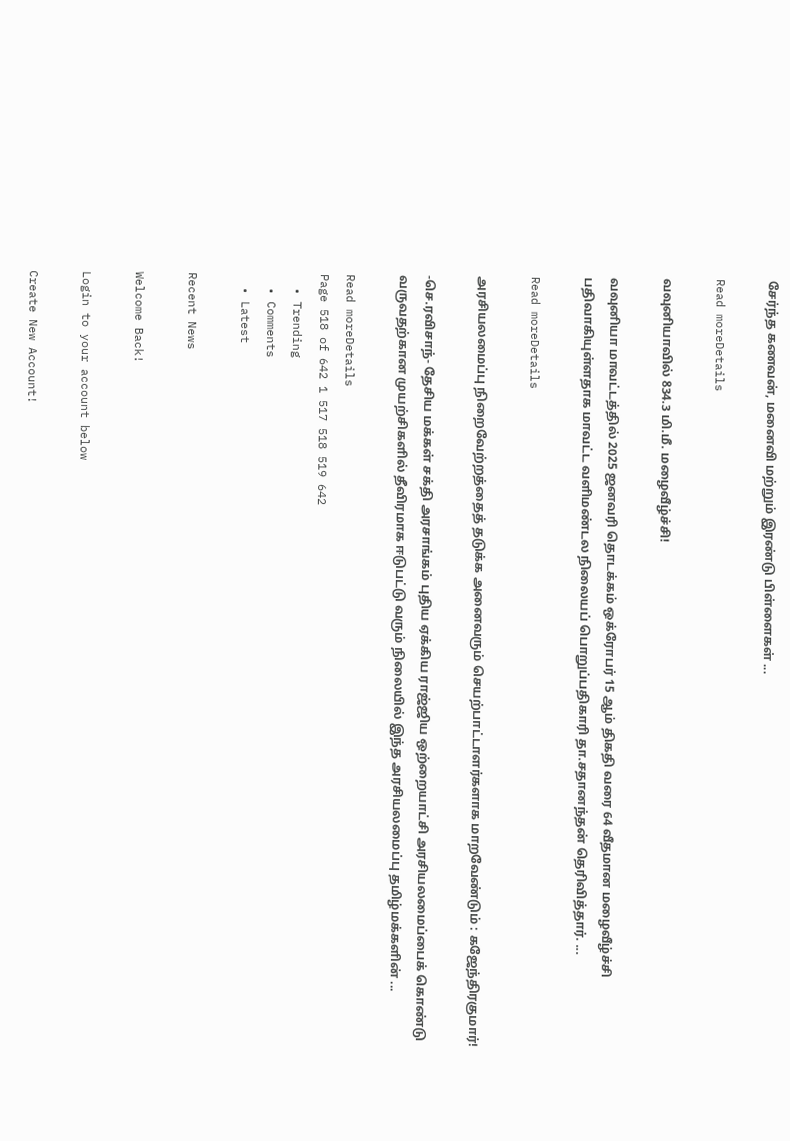சேர்ந்த கணவன், மனைவி மற்றும் இரண்டு பிள்ளைகள் ...

Read moreDetails

வவுனியாவில் 834.3 மி.மீ. மழைவீழ்ச்சி!

வவுனியா மாவட்டத்தில் 2025 ஜனவரி தொடக்கம் ஒக்ரோபர் 15 ஆம் திகதி வரை 64 வீதமான மழைவீழ்ச்சி பதிவாகியுள்ளதாக மாவட்ட வளிமண்டல நிலையப் பொறுப்பதிகாரி தா.சதானந்தன் தெரிவித்தார். ...

Read moreDetails

அரசியலமைப்பு நிறைவேற்றத்தைத் தடுக்க அனைவரும் செயற்பாட்டாளர்களாக மாறவேண்டும் : கஜேந்திரகுமார்!

-செ.ரவிசாந்- தேசிய மக்கள் சக்தி அரசாங்கம் புதிய ஏக்கிய ராஜ்ஜிய ஒற்றையாட்சி அரசியலமைப்பைக் கொண்டு வருவதற்கான முயற்சிகளில் தீவிரமாக ஈடுபட்டு வரும் நிலையில் இந்த அரசியலமைப்பு தமிழ்மக்களின் ...

Read moreDetails
Page 518 of 642 1 517 518 519 642
  • Trending
  • Comments
  • Latest

Recent News

Welcome Back!

Login to your account below

Create New Account!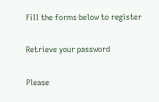Fill the forms below to register

Retrieve your password

Please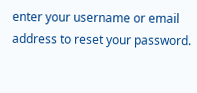enter your username or email address to reset your password.